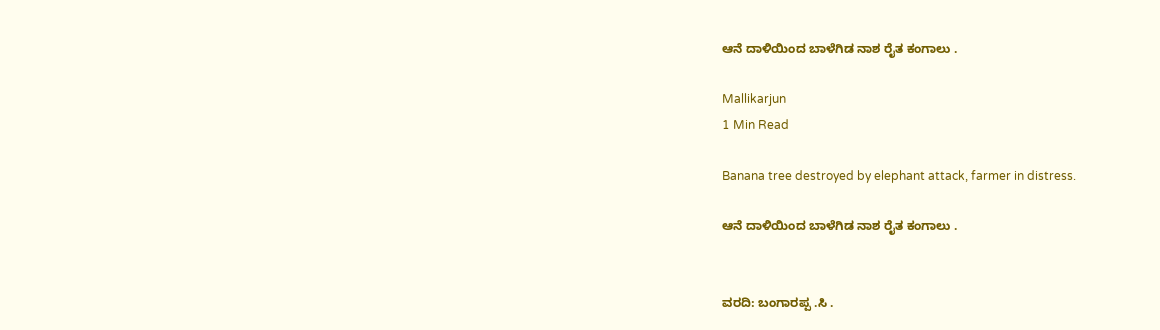ಆನೆ ದಾಳಿಯಿಂದ ಬಾಳೆಗಿಡ ನಾಶ ರೈತ ಕಂಗಾಲು .

Mallikarjun
1 Min Read

Banana tree destroyed by elephant attack, farmer in distress.

ಆನೆ ದಾಳಿಯಿಂದ ಬಾಳೆಗಿಡ ನಾಶ ರೈತ ಕಂಗಾಲು .


ವರದಿ: ಬಂಗಾರಪ್ಪ .ಸಿ .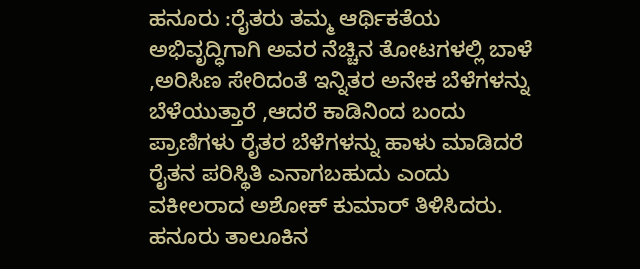ಹನೂರು :ರೈತರು ತಮ್ಮ ಆರ್ಥಿಕತೆಯ ಅಭಿವೃದ್ಧಿಗಾಗಿ ಅವರ ನೆಚ್ಚಿನ ತೋಟಗಳಲ್ಲಿ ಬಾಳೆ ,ಅರಿಸಿಣ ಸೇರಿದಂತೆ ಇನ್ನಿತರ ಅನೇಕ ಬೆಳೆಗಳನ್ನು ಬೆಳೆಯುತ್ತಾರೆ ,ಆದರೆ ಕಾಡಿನಿಂದ ಬಂದು ಪ್ರಾಣಿಗಳು ರೈತರ ಬೆಳೆಗಳನ್ನು ಹಾಳು ಮಾಡಿದರೆ ರೈತನ ಪರಿಸ್ಥಿತಿ ಎನಾಗಬಹುದು ಎಂದು ವಕೀಲರಾದ ಅಶೋಕ್ ಕುಮಾರ್ ತಿಳಿಸಿದರು.
ಹನೂರು ತಾಲೂಕಿನ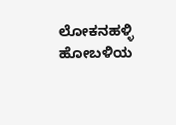ಲೋಕನಹಳ್ಳಿ ಹೋಬಳಿಯ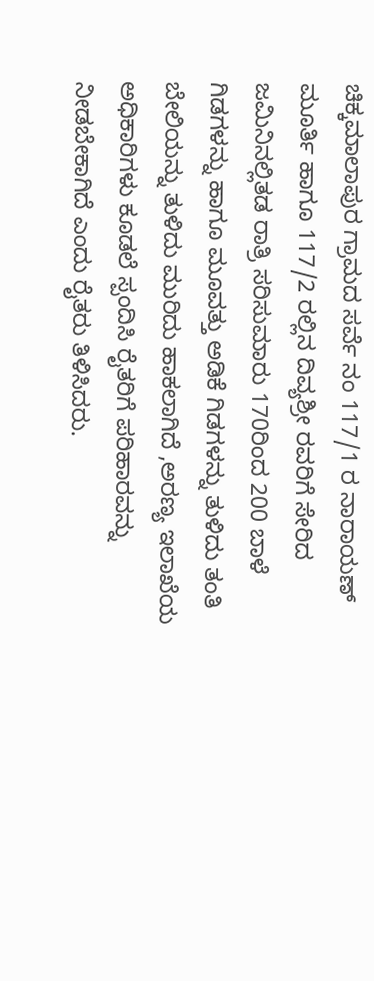ಚಿಕ್ಕಮಾಲಾಪುರ ಗ್ರಾಮದ ಸರ್ವೆ ನಂ 117/1 ರ ನಾರಾಯಣ್ ಮೂರ್ತಿ ಹಾಗೂ 117/2 ರಲ್ಲಿನ ದಿವ್ಯಶ್ರೀ ರವರಿಗೆ ಸೇರಿದ ಜಮಿನಿನಲ್ಲಿತಡ ರಾತ್ರಿ ಸರಿಸುಮಾರು 170ರಿಂದ 200 ಬಾಳೆ ಗಿಡಗಳನ್ನು ಹಾಗೂ ಮೂವತ್ತು ಅಡಿಕೆ ಗಿಡಗಳನ್ನು ತುಳಿದು ತಂತಿ ಬೇಲಿಯನ್ನು ತುಳಿದು ಮುರಿದು ಹಾಕಲಾಗಿದೆ ,ಅರಣ್ಯ ಇಲಾಖೆಯ ಅಧಿಕಾರಿಗಳು ಕೂಡಲೆ ಸ್ಪಂದಿಸಿ ರೈತರಿಗೆ ಪರಿಹಾರವನ್ನು ನೀಡಬೇಕಾಗಿದೆ ಎಂದು ರೈತರು ತಿಳಿಸಿದರು.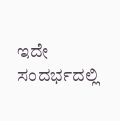ಇದೇ ಸಂದರ್ಭದಲ್ಲಿ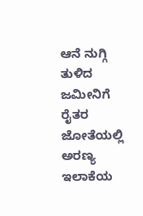ಆನೆ ನುಗ್ಗಿ ತುಳಿದ ಜಮೀನಿಗೆ ರೈತರ ಜೋತೆಯಲ್ಲಿ ಅರಣ್ಯ ಇಲಾಕೆಯ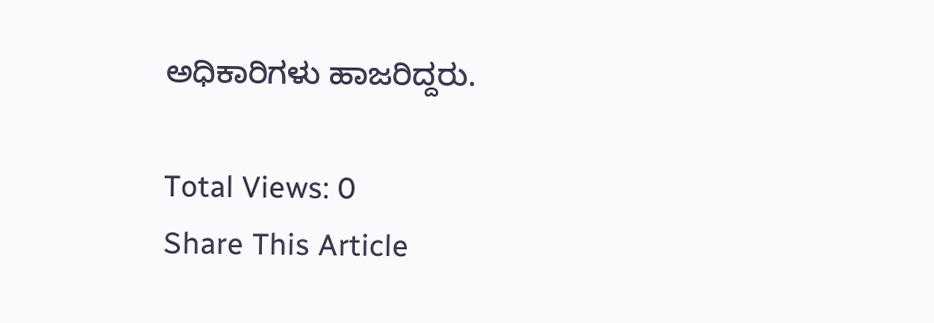ಅಧಿಕಾರಿಗಳು ಹಾಜರಿದ್ದರು.

Total Views: 0
Share This Article